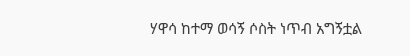ሃዋሳ ከተማ ወሳኝ ሶስት ነጥብ አግኝቷል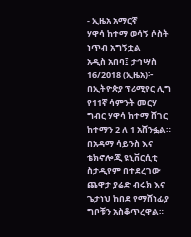- ኢዜአ አማርኛ
ሃዋሳ ከተማ ወሳኝ ሶስት ነጥብ አግኝቷል
አዲስ አበባ፤ ታኅሣስ 16/2018 (ኢዜአ)፦ በኢትዮጵያ ፕሪሚየር ሊግ የ11ኛ ሳምንት መርሃ ግብር ሃዋሳ ከተማ ሸገር ከተማን 2 ለ 1 አሸንፏል።
በአዳማ ሳይንስ እና ቴክኖሎጂ ዩኒቨርሲቲ ስታዲየም በተደረገው ጨዋታ ያሬድ ብሩክ እና ጌታነህ ከበደ የማሸነፊያ ግቦቹን አስቆጥረዋል።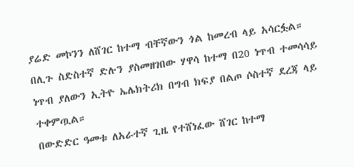ያሬድ መኮንን ለሸገር ከተማ ብቸኛውን ጎል ከመረብ ላይ አሳርፏል።
በሊጉ ስድስተኛ ድሉን ያስመዘገበው ሃዋሳ ከተማ በ20 ነጥብ ተመሳሳይ ነጥብ ያለውን ኢትዮ ኤሌክትሪክ በግብ ክፍያ በልጦ ሶስተኛ ደረጃ ላይ ተቀምጧል።
በውድድር ዓመቱ ለአራተኛ ጊዜ የተሸነፈው ሸገር ከተማ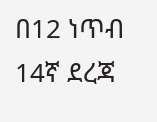በ12 ነጥብ 14ኛ ደረጃ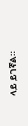ላይ ይገኛል።